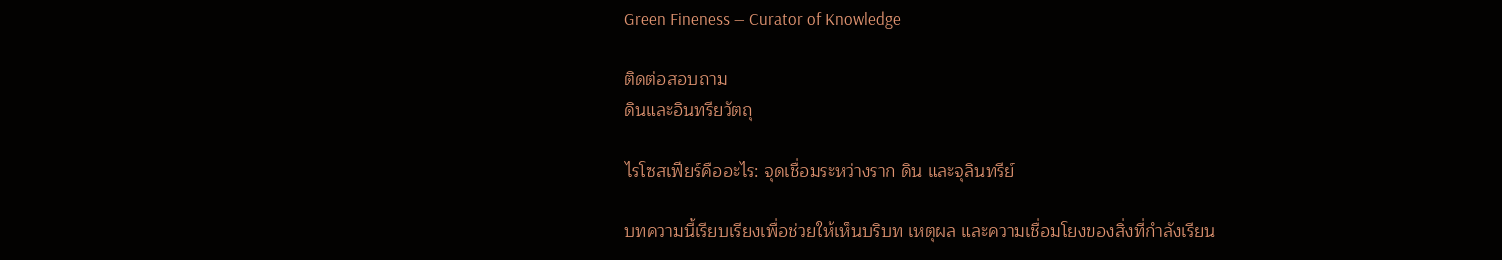Green Fineness — Curator of Knowledge

ติดต่อสอบถาม
ดินและอินทรียวัตถุ

ไรโซสเฟียร์คืออะไร: จุดเชื่อมระหว่างราก ดิน และจุลินทรีย์

บทความนี้เรียบเรียงเพื่อช่วยให้เห็นบริบท เหตุผล และความเชื่อมโยงของสิ่งที่กำลังเรียน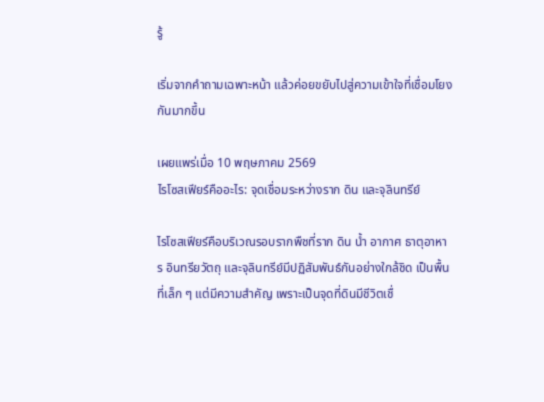รู้

เริ่มจากคำถามเฉพาะหน้า แล้วค่อยขยับไปสู่ความเข้าใจที่เชื่อมโยงกันมากขึ้น

เผยแพร่เมื่อ 10 พฤษภาคม 2569
ไรโซสเฟียร์คืออะไร: จุดเชื่อมระหว่างราก ดิน และจุลินทรีย์

ไรโซสเฟียร์คือบริเวณรอบรากพืชที่ราก ดิน น้ำ อากาศ ธาตุอาหาร อินทรียวัตถุ และจุลินทรีย์มีปฏิสัมพันธ์กันอย่างใกล้ชิด เป็นพื้นที่เล็ก ๆ แต่มีความสำคัญ เพราะเป็นจุดที่ดินมีชีวิตเชื่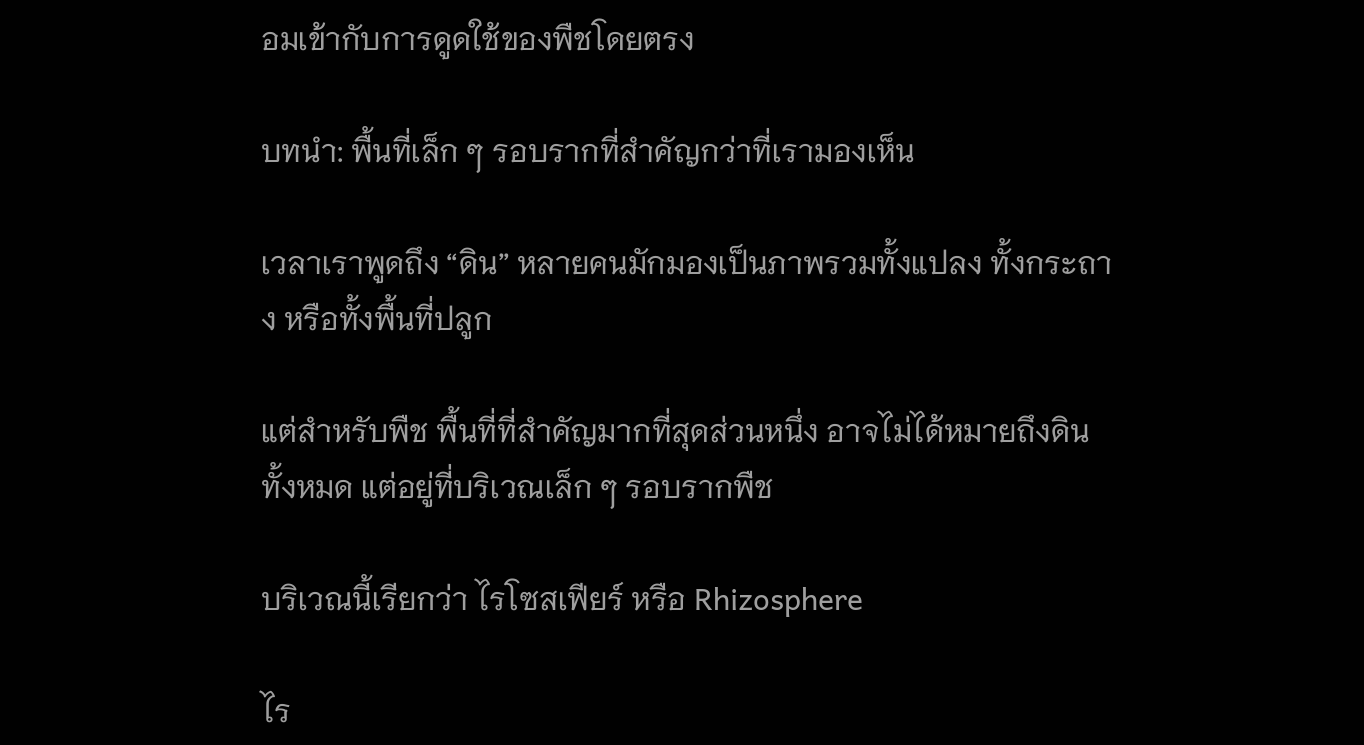อมเข้ากับการดูดใช้ของพืชโดยตรง

บทนำ: พื้นที่เล็ก ๆ รอบรากที่สำคัญกว่าที่เรามองเห็น

เวลาเราพูดถึง “ดิน” หลายคนมักมองเป็นภาพรวมทั้งแปลง ทั้งกระถาง หรือทั้งพื้นที่ปลูก

แต่สำหรับพืช พื้นที่ที่สำคัญมากที่สุดส่วนหนึ่ง อาจไม่ได้หมายถึงดินทั้งหมด แต่อยู่ที่บริเวณเล็ก ๆ รอบรากพืช

บริเวณนี้เรียกว่า ไรโซสเฟียร์ หรือ Rhizosphere

ไร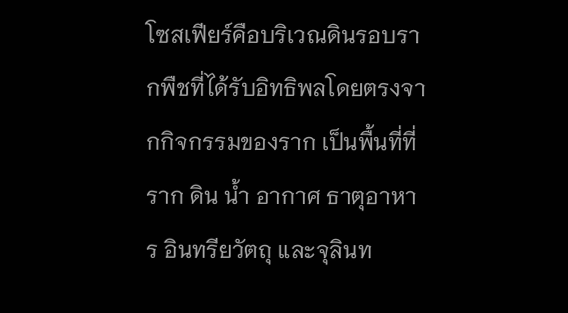โซสเฟียร์คือบริเวณดินรอบรากพืชที่ได้รับอิทธิพลโดยตรงจากกิจกรรมของราก เป็นพื้นที่ที่ราก ดิน น้ำ อากาศ ธาตุอาหาร อินทรียวัตถุ และจุลินท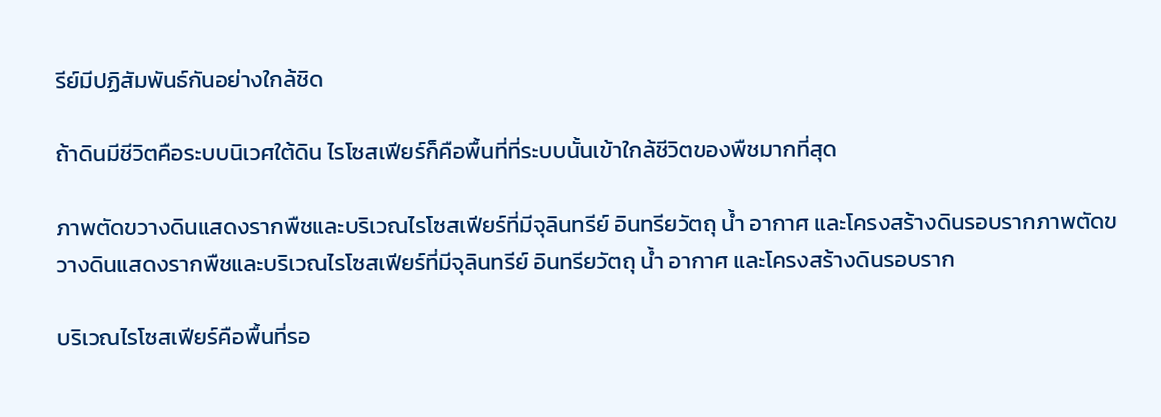รีย์มีปฏิสัมพันธ์กันอย่างใกล้ชิด

ถ้าดินมีชีวิตคือระบบนิเวศใต้ดิน ไรโซสเฟียร์ก็คือพื้นที่ที่ระบบนั้นเข้าใกล้ชีวิตของพืชมากที่สุด

ภาพตัดขวางดินแสดงรากพืชและบริเวณไรโซสเฟียร์ที่มีจุลินทรีย์ อินทรียวัตถุ น้ำ อากาศ และโครงสร้างดินรอบรากภาพตัดขวางดินแสดงรากพืชและบริเวณไรโซสเฟียร์ที่มีจุลินทรีย์ อินทรียวัตถุ น้ำ อากาศ และโครงสร้างดินรอบราก

บริเวณไรโซสเฟียร์คือพื้นที่รอ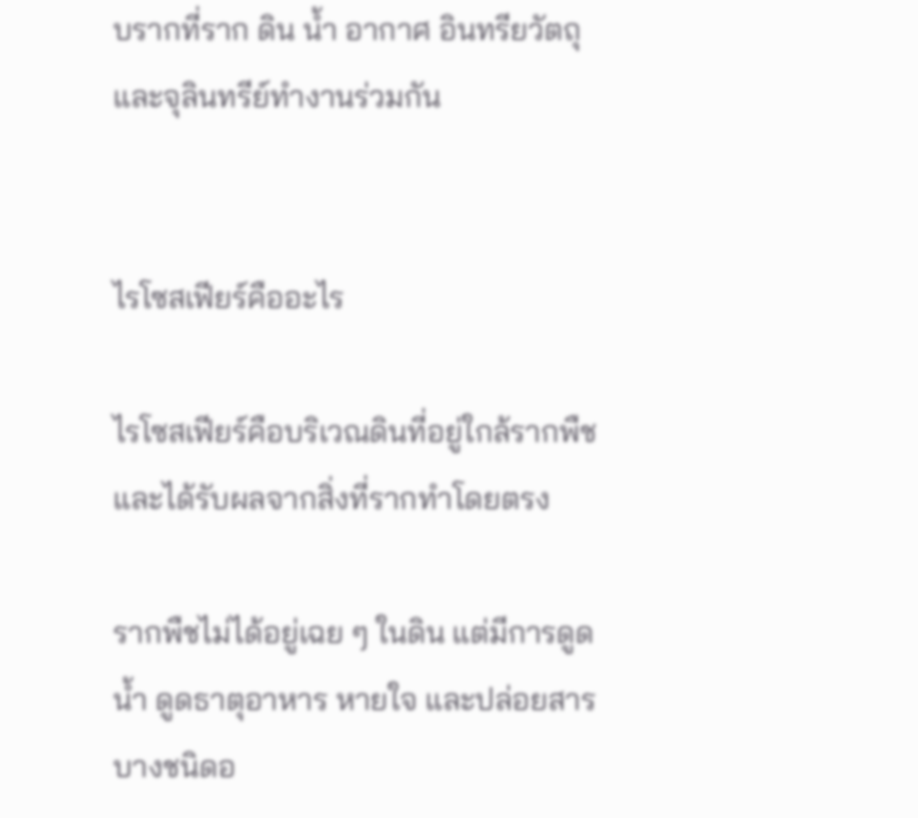บรากที่ราก ดิน น้ำ อากาศ อินทรียวัตถุ และจุลินทรีย์ทำงานร่วมกัน


ไรโซสเฟียร์คืออะไร

ไรโซสเฟียร์คือบริเวณดินที่อยู่ใกล้รากพืช และได้รับผลจากสิ่งที่รากทำโดยตรง

รากพืชไม่ได้อยู่เฉย ๆ ในดิน แต่มีการดูดน้ำ ดูดธาตุอาหาร หายใจ และปล่อยสารบางชนิดอ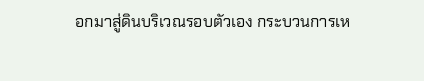อกมาสู่ดินบริเวณรอบตัวเอง กระบวนการเห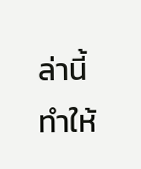ล่านี้ทำให้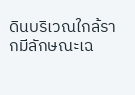ดินบริเวณใกล้รากมีลักษณะเฉ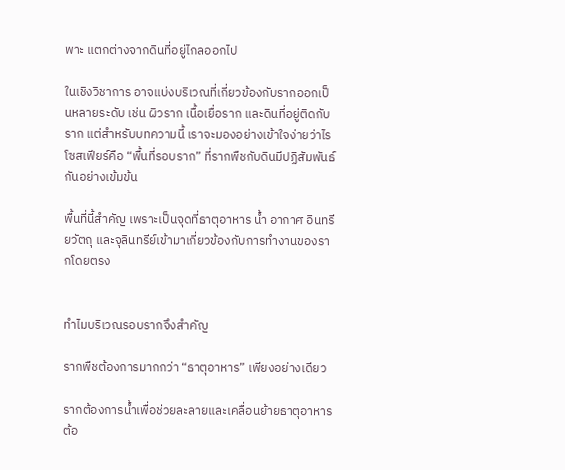พาะ แตกต่างจากดินที่อยู่ไกลออกไป

ในเชิงวิชาการ อาจแบ่งบริเวณที่เกี่ยวข้องกับรากออกเป็นหลายระดับ เช่น ผิวราก เนื้อเยื่อราก และดินที่อยู่ติดกับราก แต่สำหรับบทความนี้ เราจะมองอย่างเข้าใจง่ายว่าไรโซสเฟียร์คือ “พื้นที่รอบราก” ที่รากพืชกับดินมีปฏิสัมพันธ์กันอย่างเข้มข้น

พื้นที่นี้สำคัญ เพราะเป็นจุดที่ธาตุอาหาร น้ำ อากาศ อินทรียวัตถุ และจุลินทรีย์เข้ามาเกี่ยวข้องกับการทำงานของรากโดยตรง


ทำไมบริเวณรอบรากจึงสำคัญ

รากพืชต้องการมากกว่า “ธาตุอาหาร” เพียงอย่างเดียว

รากต้องการน้ำเพื่อช่วยละลายและเคลื่อนย้ายธาตุอาหาร ต้อ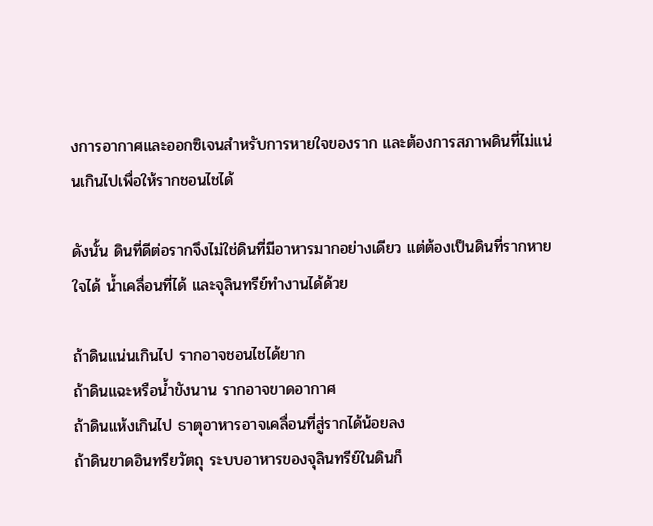งการอากาศและออกซิเจนสำหรับการหายใจของราก และต้องการสภาพดินที่ไม่แน่นเกินไปเพื่อให้รากชอนไชได้

ดังนั้น ดินที่ดีต่อรากจึงไม่ใช่ดินที่มีอาหารมากอย่างเดียว แต่ต้องเป็นดินที่รากหายใจได้ น้ำเคลื่อนที่ได้ และจุลินทรีย์ทำงานได้ด้วย

ถ้าดินแน่นเกินไป รากอาจชอนไชได้ยาก
ถ้าดินแฉะหรือน้ำขังนาน รากอาจขาดอากาศ
ถ้าดินแห้งเกินไป ธาตุอาหารอาจเคลื่อนที่สู่รากได้น้อยลง
ถ้าดินขาดอินทรียวัตถุ ระบบอาหารของจุลินทรีย์ในดินก็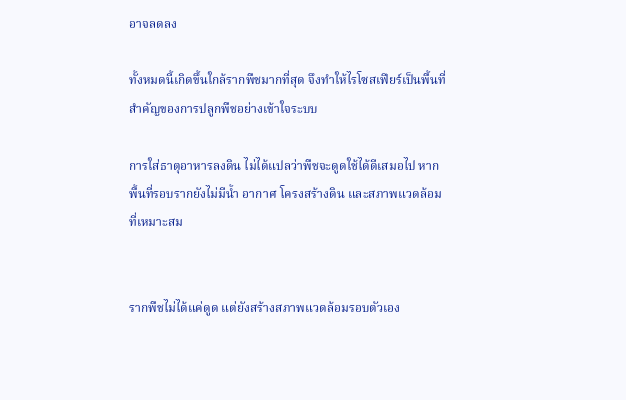อาจลดลง

ทั้งหมดนี้เกิดขึ้นใกล้รากพืชมากที่สุด จึงทำให้ไรโซสเฟียร์เป็นพื้นที่สำคัญของการปลูกพืชอย่างเข้าใจระบบ

การใส่ธาตุอาหารลงดิน ไม่ได้แปลว่าพืชจะดูดใช้ได้ดีเสมอไป หากพื้นที่รอบรากยังไม่มีน้ำ อากาศ โครงสร้างดิน และสภาพแวดล้อมที่เหมาะสม


รากพืชไม่ได้แค่ดูด แต่ยังสร้างสภาพแวดล้อมรอบตัวเอง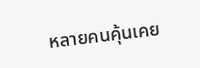หลายคนคุ้นเคย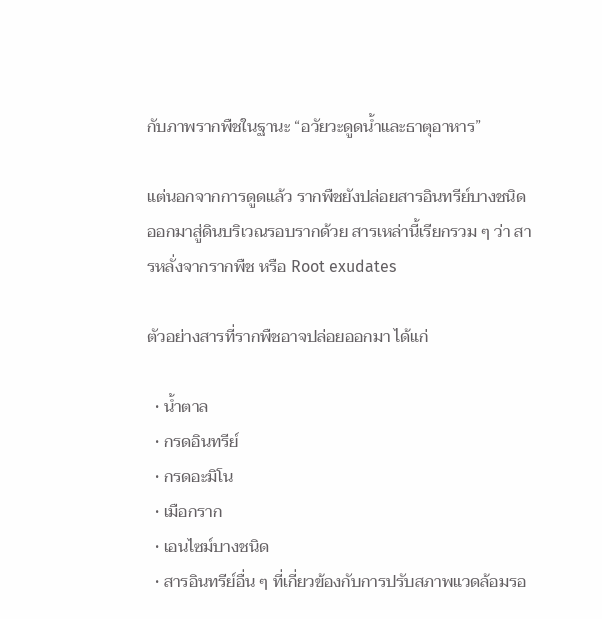กับภาพรากพืชในฐานะ “อวัยวะดูดน้ำและธาตุอาหาร”

แต่นอกจากการดูดแล้ว รากพืชยังปล่อยสารอินทรีย์บางชนิดออกมาสู่ดินบริเวณรอบรากด้วย สารเหล่านี้เรียกรวม ๆ ว่า สารหลั่งจากรากพืช หรือ Root exudates

ตัวอย่างสารที่รากพืชอาจปล่อยออกมา ได้แก่

  • น้ำตาล
  • กรดอินทรีย์
  • กรดอะมิโน
  • เมือกราก
  • เอนไซม์บางชนิด
  • สารอินทรีย์อื่น ๆ ที่เกี่ยวข้องกับการปรับสภาพแวดล้อมรอ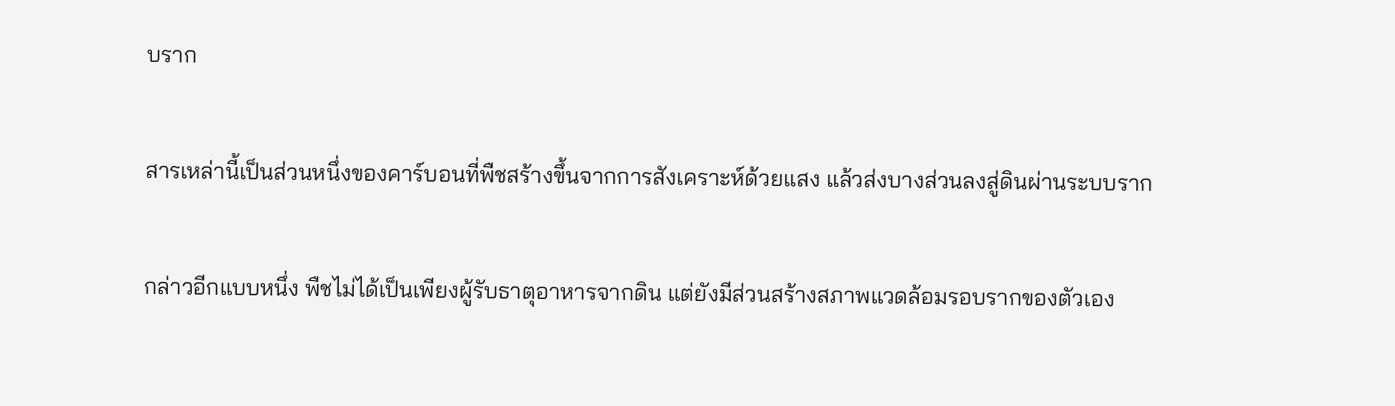บราก

สารเหล่านี้เป็นส่วนหนึ่งของคาร์บอนที่พืชสร้างขึ้นจากการสังเคราะห์ด้วยแสง แล้วส่งบางส่วนลงสู่ดินผ่านระบบราก

กล่าวอีกแบบหนึ่ง พืชไม่ได้เป็นเพียงผู้รับธาตุอาหารจากดิน แต่ยังมีส่วนสร้างสภาพแวดล้อมรอบรากของตัวเอง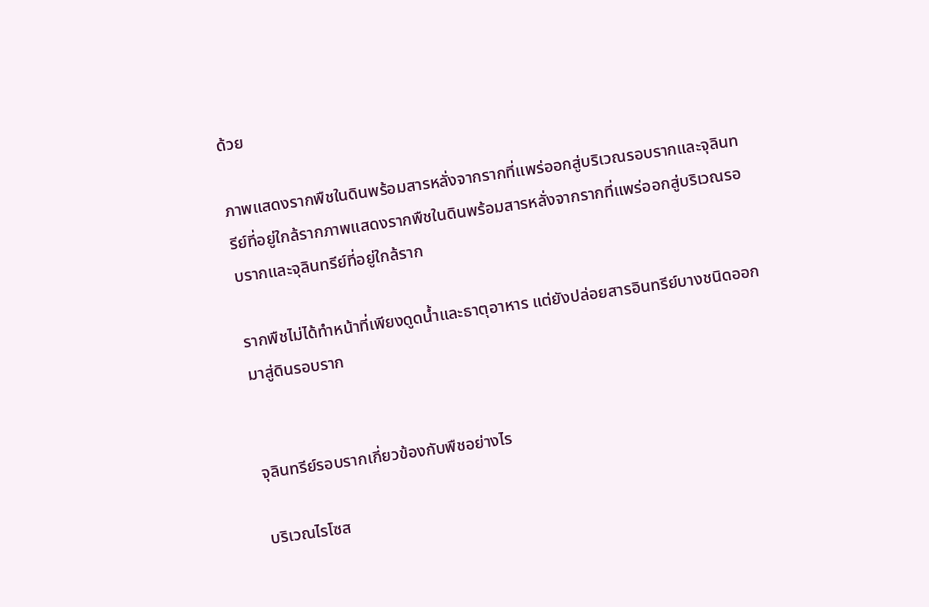ด้วย

ภาพแสดงรากพืชในดินพร้อมสารหลั่งจากรากที่แพร่ออกสู่บริเวณรอบรากและจุลินทรีย์ที่อยู่ใกล้รากภาพแสดงรากพืชในดินพร้อมสารหลั่งจากรากที่แพร่ออกสู่บริเวณรอบรากและจุลินทรีย์ที่อยู่ใกล้ราก

รากพืชไม่ได้ทำหน้าที่เพียงดูดน้ำและธาตุอาหาร แต่ยังปล่อยสารอินทรีย์บางชนิดออกมาสู่ดินรอบราก


จุลินทรีย์รอบรากเกี่ยวข้องกับพืชอย่างไร

บริเวณไรโซส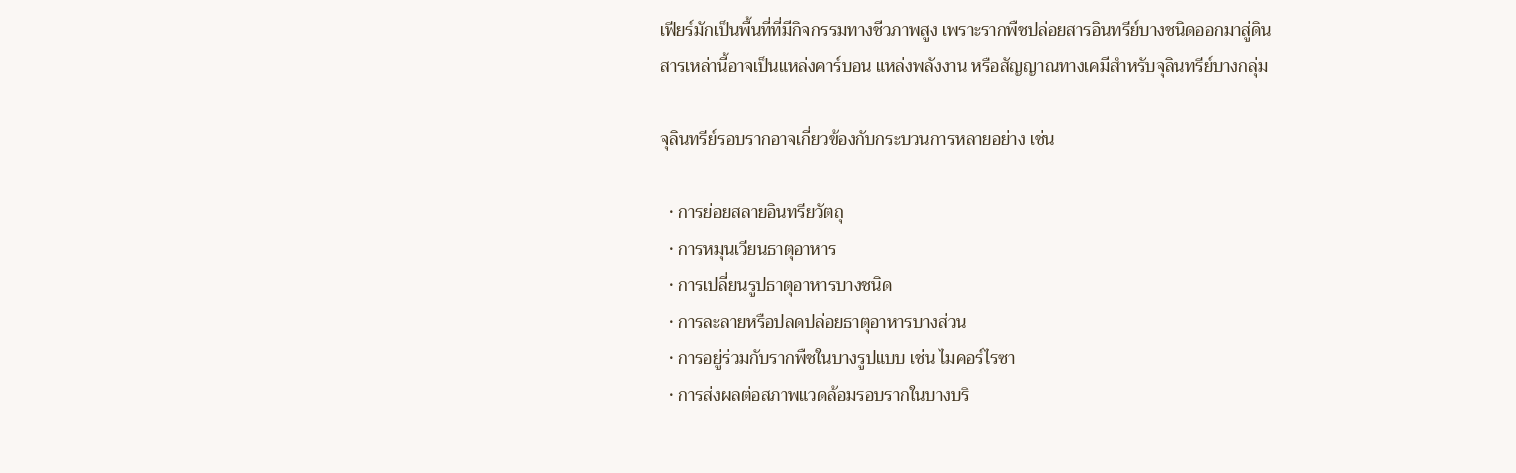เฟียร์มักเป็นพื้นที่ที่มีกิจกรรมทางชีวภาพสูง เพราะรากพืชปล่อยสารอินทรีย์บางชนิดออกมาสู่ดิน สารเหล่านี้อาจเป็นแหล่งคาร์บอน แหล่งพลังงาน หรือสัญญาณทางเคมีสำหรับจุลินทรีย์บางกลุ่ม

จุลินทรีย์รอบรากอาจเกี่ยวข้องกับกระบวนการหลายอย่าง เช่น

  • การย่อยสลายอินทรียวัตถุ
  • การหมุนเวียนธาตุอาหาร
  • การเปลี่ยนรูปธาตุอาหารบางชนิด
  • การละลายหรือปลดปล่อยธาตุอาหารบางส่วน
  • การอยู่ร่วมกับรากพืชในบางรูปแบบ เช่น ไมคอร์ไรซา
  • การส่งผลต่อสภาพแวดล้อมรอบรากในบางบริ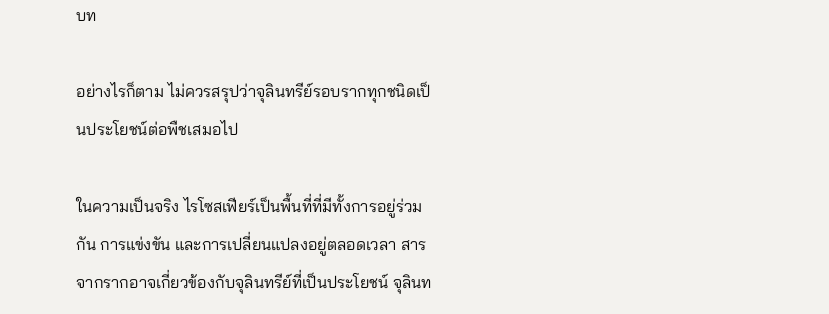บท

อย่างไรก็ตาม ไม่ควรสรุปว่าจุลินทรีย์รอบรากทุกชนิดเป็นประโยชน์ต่อพืชเสมอไป

ในความเป็นจริง ไรโซสเฟียร์เป็นพื้นที่ที่มีทั้งการอยู่ร่วมกัน การแข่งขัน และการเปลี่ยนแปลงอยู่ตลอดเวลา สารจากรากอาจเกี่ยวข้องกับจุลินทรีย์ที่เป็นประโยชน์ จุลินท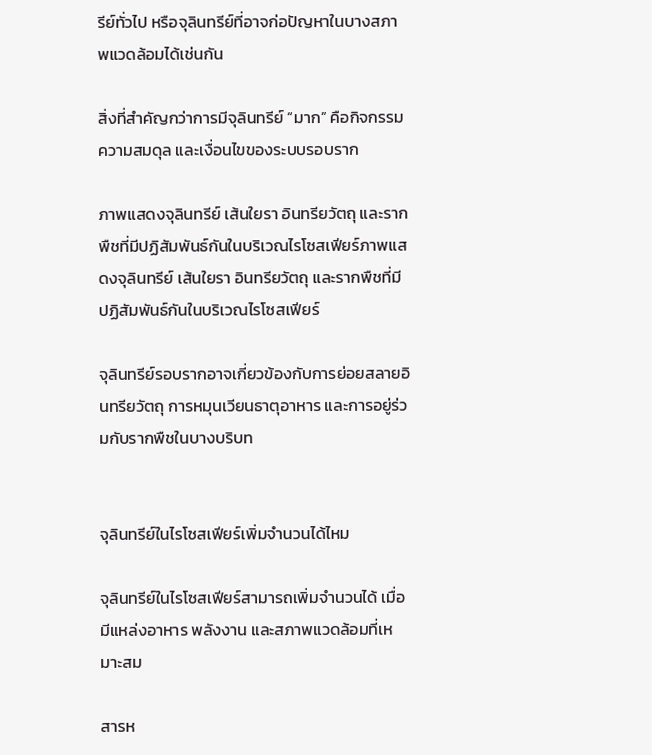รีย์ทั่วไป หรือจุลินทรีย์ที่อาจก่อปัญหาในบางสภาพแวดล้อมได้เช่นกัน

สิ่งที่สำคัญกว่าการมีจุลินทรีย์ “มาก” คือกิจกรรม ความสมดุล และเงื่อนไขของระบบรอบราก

ภาพแสดงจุลินทรีย์ เส้นใยรา อินทรียวัตถุ และรากพืชที่มีปฏิสัมพันธ์กันในบริเวณไรโซสเฟียร์ภาพแสดงจุลินทรีย์ เส้นใยรา อินทรียวัตถุ และรากพืชที่มีปฏิสัมพันธ์กันในบริเวณไรโซสเฟียร์

จุลินทรีย์รอบรากอาจเกี่ยวข้องกับการย่อยสลายอินทรียวัตถุ การหมุนเวียนธาตุอาหาร และการอยู่ร่วมกับรากพืชในบางบริบท


จุลินทรีย์ในไรโซสเฟียร์เพิ่มจำนวนได้ไหม

จุลินทรีย์ในไรโซสเฟียร์สามารถเพิ่มจำนวนได้ เมื่อมีแหล่งอาหาร พลังงาน และสภาพแวดล้อมที่เหมาะสม

สารห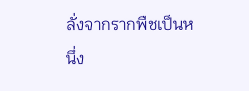ลั่งจากรากพืชเป็นหนึ่ง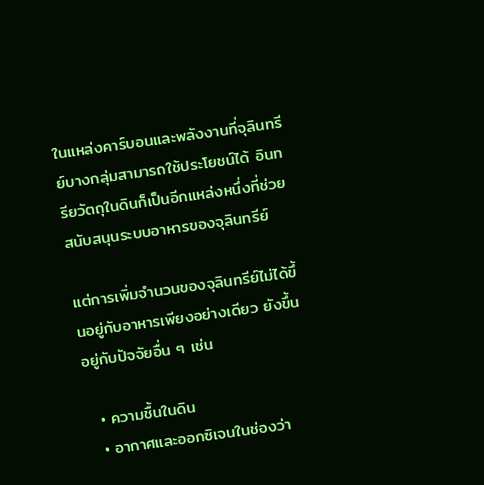ในแหล่งคาร์บอนและพลังงานที่จุลินทรีย์บางกลุ่มสามารถใช้ประโยชน์ได้ อินทรียวัตถุในดินก็เป็นอีกแหล่งหนึ่งที่ช่วยสนับสนุนระบบอาหารของจุลินทรีย์

แต่การเพิ่มจำนวนของจุลินทรีย์ไม่ได้ขึ้นอยู่กับอาหารเพียงอย่างเดียว ยังขึ้นอยู่กับปัจจัยอื่น ๆ เช่น

  • ความชื้นในดิน
  • อากาศและออกซิเจนในช่องว่า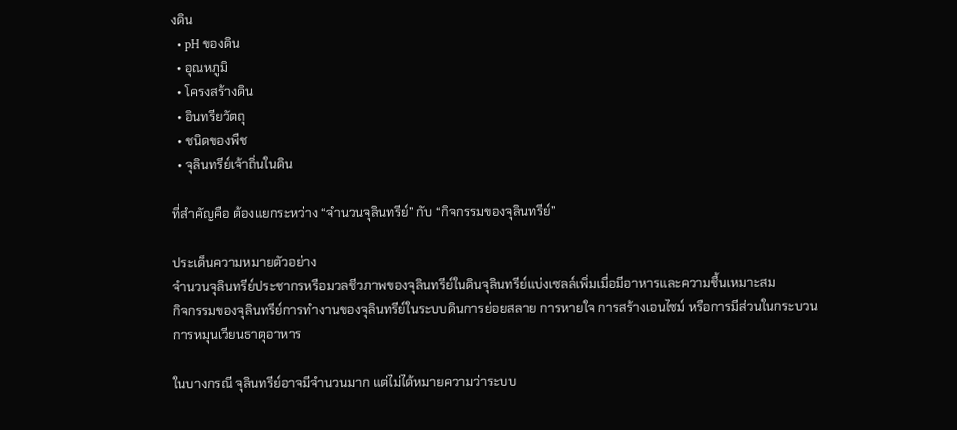งดิน
  • pH ของดิน
  • อุณหภูมิ
  • โครงสร้างดิน
  • อินทรียวัตถุ
  • ชนิดของพืช
  • จุลินทรีย์เจ้าถิ่นในดิน

ที่สำคัญคือ ต้องแยกระหว่าง “จำนวนจุลินทรีย์” กับ “กิจกรรมของจุลินทรีย์”

ประเด็นความหมายตัวอย่าง
จำนวนจุลินทรีย์ประชากรหรือมวลชีวภาพของจุลินทรีย์ในดินจุลินทรีย์แบ่งเซลล์เพิ่มเมื่อมีอาหารและความชื้นเหมาะสม
กิจกรรมของจุลินทรีย์การทำงานของจุลินทรีย์ในระบบดินการย่อยสลาย การหายใจ การสร้างเอนไซม์ หรือการมีส่วนในกระบวนการหมุนเวียนธาตุอาหาร

ในบางกรณี จุลินทรีย์อาจมีจำนวนมาก แต่ไม่ได้หมายความว่าระบบ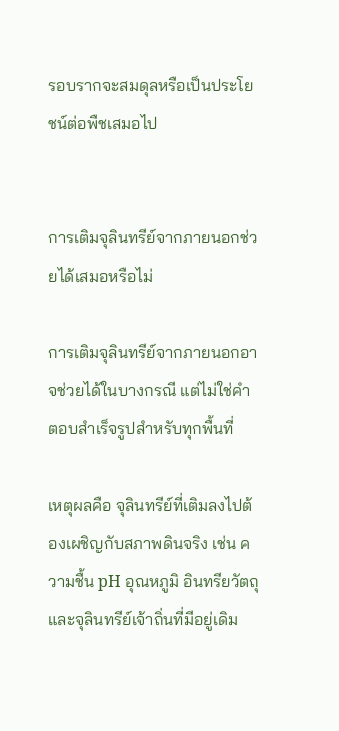รอบรากจะสมดุลหรือเป็นประโยชน์ต่อพืชเสมอไป


การเติมจุลินทรีย์จากภายนอกช่วยได้เสมอหรือไม่

การเติมจุลินทรีย์จากภายนอกอาจช่วยได้ในบางกรณี แต่ไม่ใช่คำตอบสำเร็จรูปสำหรับทุกพื้นที่

เหตุผลคือ จุลินทรีย์ที่เติมลงไปต้องเผชิญกับสภาพดินจริง เช่น ความชื้น pH อุณหภูมิ อินทรียวัตถุ และจุลินทรีย์เจ้าถิ่นที่มีอยู่เดิม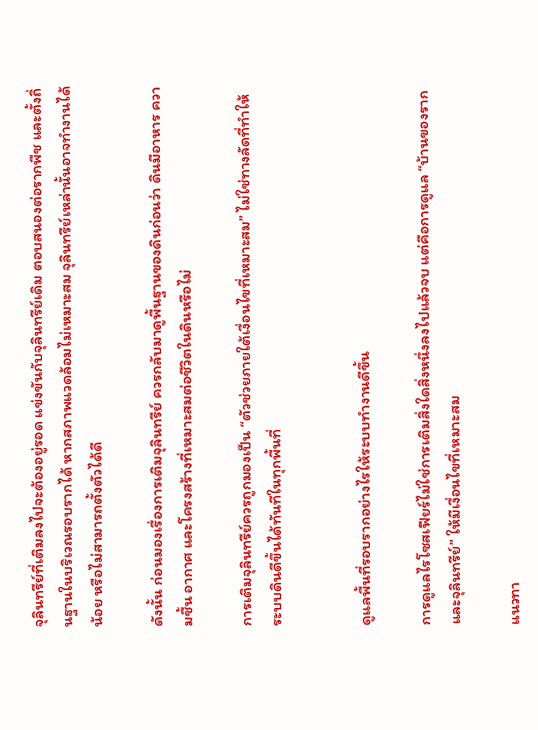จุลินทรีย์ที่เติมลงไปจะต้องอยู่รอด แข่งขันกับจุลินทรีย์เดิม ตอบสนองต่อรากพืช และตั้งถิ่นฐานในบริเวณรอบรากได้ หากสภาพแวดล้อมไม่เหมาะสม จุลินทรีย์เหล่านั้นอาจทำงานได้น้อย หรือไม่สามารถตั้งตัวได้ดี

ดังนั้น ก่อนมองเรื่องการเติมจุลินทรีย์ ควรกลับมาดูพื้นฐานของดินก่อนว่า ดินมีอาหาร ความชื้น อากาศ และโครงสร้างที่เหมาะสมต่อชีวิตในดินหรือไม่

การเติมจุลินทรีย์ควรถูกมองเป็น “ตัวช่วยภายใต้เงื่อนไขที่เหมาะสม” ไม่ใช่ทางลัดที่ทำให้ระบบดินดีขึ้นได้ทันทีในทุกพื้นที่


ดูแลพื้นที่รอบรากอย่างไรให้ระบบทำงานดีขึ้น

การดูแลไรโซสเฟียร์ไม่ใช่การเติมสิ่งใดสิ่งหนึ่งลงไปแล้วจบ แต่คือการดูแล “บ้านของรากและจุลินทรีย์” ให้มีเงื่อนไขที่เหมาะสม

แนวทา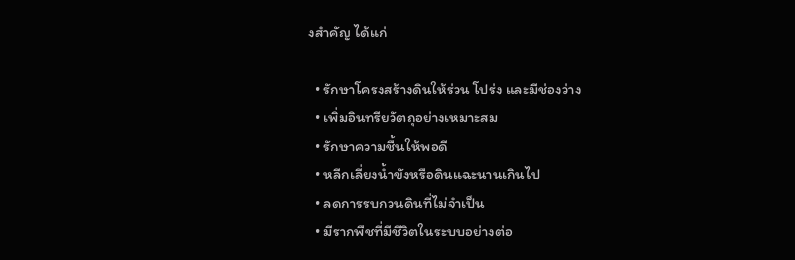งสำคัญ ได้แก่

  • รักษาโครงสร้างดินให้ร่วน โปร่ง และมีช่องว่าง
  • เพิ่มอินทรียวัตถุอย่างเหมาะสม
  • รักษาความชื้นให้พอดี
  • หลีกเลี่ยงน้ำขังหรือดินแฉะนานเกินไป
  • ลดการรบกวนดินที่ไม่จำเป็น
  • มีรากพืชที่มีชีวิตในระบบอย่างต่อ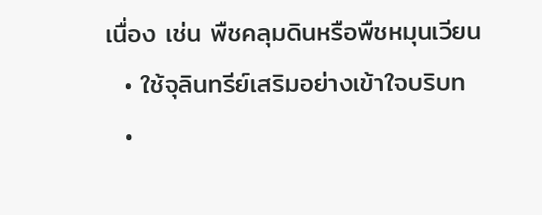เนื่อง เช่น พืชคลุมดินหรือพืชหมุนเวียน
  • ใช้จุลินทรีย์เสริมอย่างเข้าใจบริบท
  •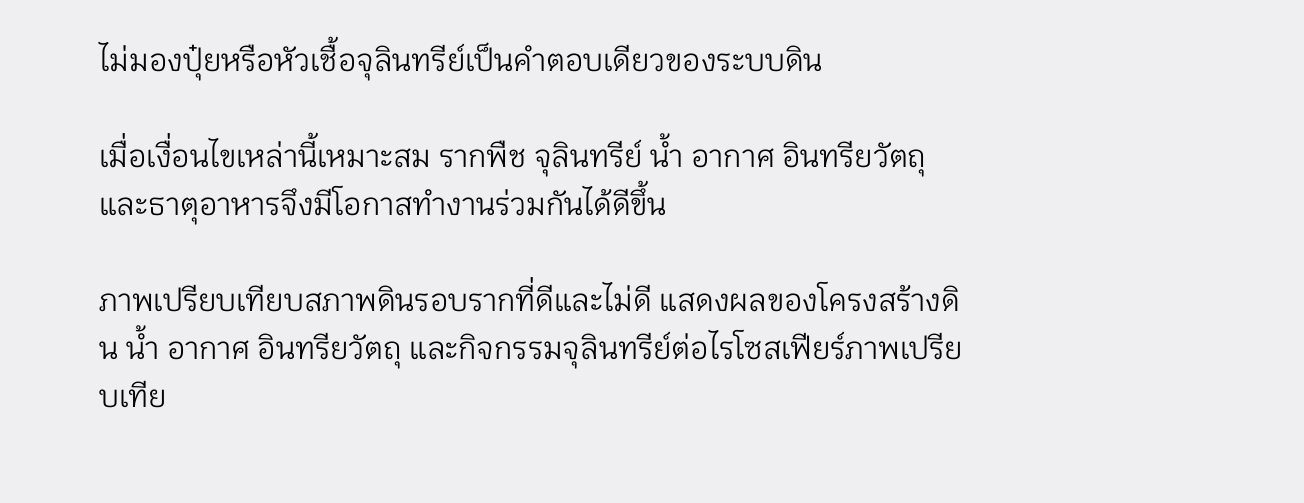ไม่มองปุ๋ยหรือหัวเชื้อจุลินทรีย์เป็นคำตอบเดียวของระบบดิน

เมื่อเงื่อนไขเหล่านี้เหมาะสม รากพืช จุลินทรีย์ น้ำ อากาศ อินทรียวัตถุ และธาตุอาหารจึงมีโอกาสทำงานร่วมกันได้ดีขึ้น

ภาพเปรียบเทียบสภาพดินรอบรากที่ดีและไม่ดี แสดงผลของโครงสร้างดิน น้ำ อากาศ อินทรียวัตถุ และกิจกรรมจุลินทรีย์ต่อไรโซสเฟียร์ภาพเปรียบเทีย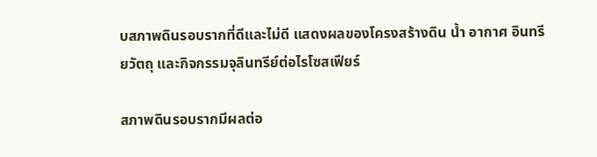บสภาพดินรอบรากที่ดีและไม่ดี แสดงผลของโครงสร้างดิน น้ำ อากาศ อินทรียวัตถุ และกิจกรรมจุลินทรีย์ต่อไรโซสเฟียร์

สภาพดินรอบรากมีผลต่อ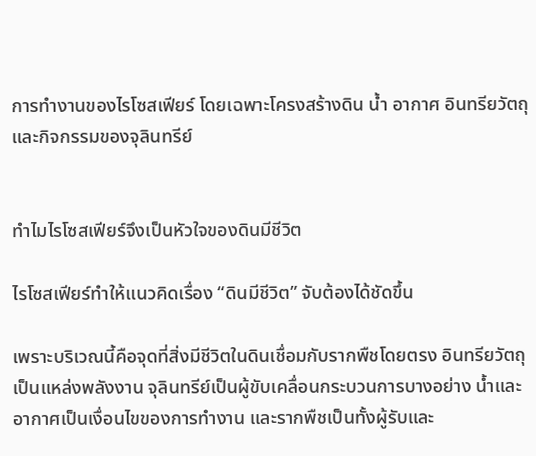การทำงานของไรโซสเฟียร์ โดยเฉพาะโครงสร้างดิน น้ำ อากาศ อินทรียวัตถุ และกิจกรรมของจุลินทรีย์


ทำไมไรโซสเฟียร์จึงเป็นหัวใจของดินมีชีวิต

ไรโซสเฟียร์ทำให้แนวคิดเรื่อง “ดินมีชีวิต” จับต้องได้ชัดขึ้น

เพราะบริเวณนี้คือจุดที่สิ่งมีชีวิตในดินเชื่อมกับรากพืชโดยตรง อินทรียวัตถุเป็นแหล่งพลังงาน จุลินทรีย์เป็นผู้ขับเคลื่อนกระบวนการบางอย่าง น้ำและอากาศเป็นเงื่อนไขของการทำงาน และรากพืชเป็นทั้งผู้รับและ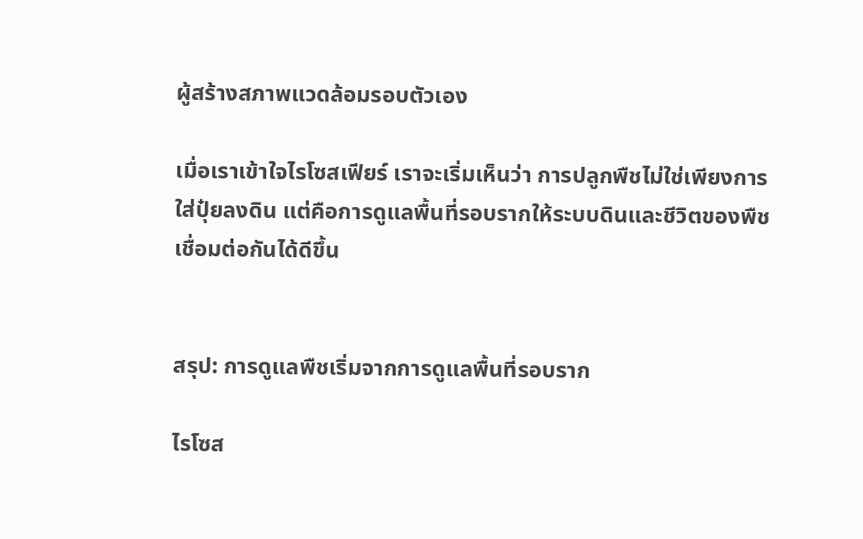ผู้สร้างสภาพแวดล้อมรอบตัวเอง

เมื่อเราเข้าใจไรโซสเฟียร์ เราจะเริ่มเห็นว่า การปลูกพืชไม่ใช่เพียงการใส่ปุ๋ยลงดิน แต่คือการดูแลพื้นที่รอบรากให้ระบบดินและชีวิตของพืชเชื่อมต่อกันได้ดีขึ้น


สรุป: การดูแลพืชเริ่มจากการดูแลพื้นที่รอบราก

ไรโซส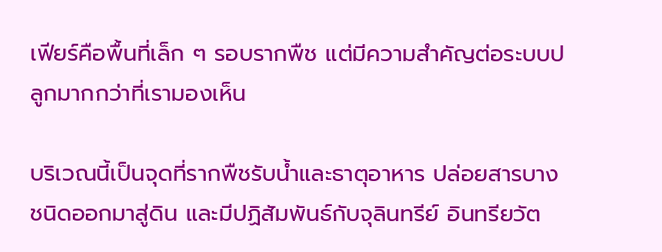เฟียร์คือพื้นที่เล็ก ๆ รอบรากพืช แต่มีความสำคัญต่อระบบปลูกมากกว่าที่เรามองเห็น

บริเวณนี้เป็นจุดที่รากพืชรับน้ำและธาตุอาหาร ปล่อยสารบางชนิดออกมาสู่ดิน และมีปฏิสัมพันธ์กับจุลินทรีย์ อินทรียวัต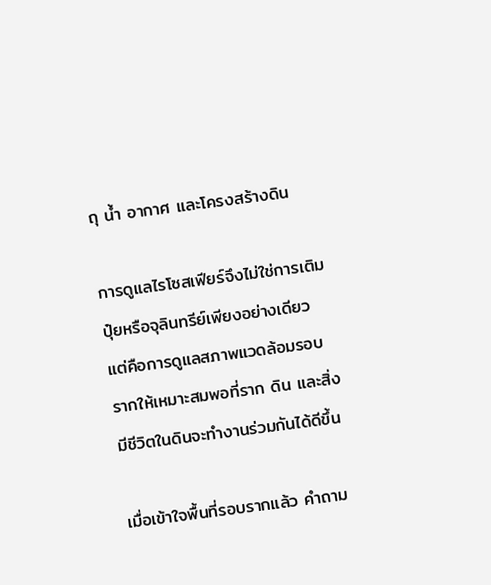ถุ น้ำ อากาศ และโครงสร้างดิน

การดูแลไรโซสเฟียร์จึงไม่ใช่การเติมปุ๋ยหรือจุลินทรีย์เพียงอย่างเดียว แต่คือการดูแลสภาพแวดล้อมรอบรากให้เหมาะสมพอที่ราก ดิน และสิ่งมีชีวิตในดินจะทำงานร่วมกันได้ดีขึ้น

เมื่อเข้าใจพื้นที่รอบรากแล้ว คำถาม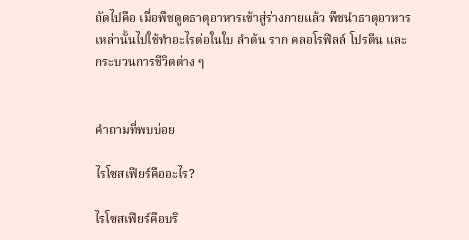ถัดไปคือ เมื่อพืชดูดธาตุอาหารเข้าสู่ร่างกายแล้ว พืชนำธาตุอาหารเหล่านั้นไปใช้ทำอะไรต่อในใบ ลำต้น ราก คลอโรฟิลล์ โปรตีน และกระบวนการชีวิตต่าง ๆ


คำถามที่พบบ่อย

ไรโซสเฟียร์คืออะไร?

ไรโซสเฟียร์คือบริ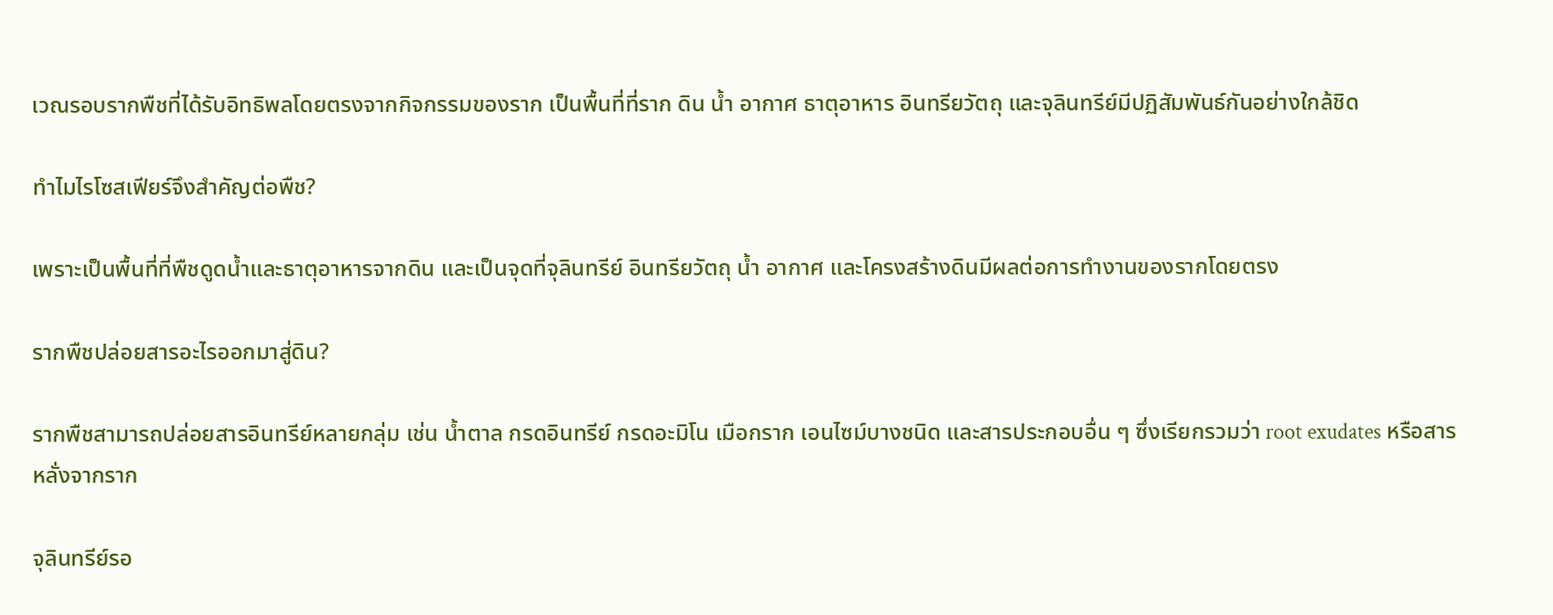เวณรอบรากพืชที่ได้รับอิทธิพลโดยตรงจากกิจกรรมของราก เป็นพื้นที่ที่ราก ดิน น้ำ อากาศ ธาตุอาหาร อินทรียวัตถุ และจุลินทรีย์มีปฏิสัมพันธ์กันอย่างใกล้ชิด

ทำไมไรโซสเฟียร์จึงสำคัญต่อพืช?

เพราะเป็นพื้นที่ที่พืชดูดน้ำและธาตุอาหารจากดิน และเป็นจุดที่จุลินทรีย์ อินทรียวัตถุ น้ำ อากาศ และโครงสร้างดินมีผลต่อการทำงานของรากโดยตรง

รากพืชปล่อยสารอะไรออกมาสู่ดิน?

รากพืชสามารถปล่อยสารอินทรีย์หลายกลุ่ม เช่น น้ำตาล กรดอินทรีย์ กรดอะมิโน เมือกราก เอนไซม์บางชนิด และสารประกอบอื่น ๆ ซึ่งเรียกรวมว่า root exudates หรือสารหลั่งจากราก

จุลินทรีย์รอ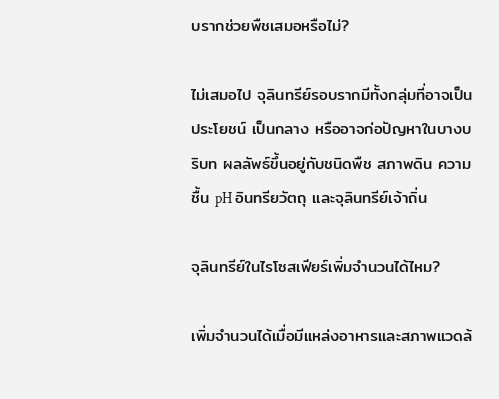บรากช่วยพืชเสมอหรือไม่?

ไม่เสมอไป จุลินทรีย์รอบรากมีทั้งกลุ่มที่อาจเป็นประโยชน์ เป็นกลาง หรืออาจก่อปัญหาในบางบริบท ผลลัพธ์ขึ้นอยู่กับชนิดพืช สภาพดิน ความชื้น pH อินทรียวัตถุ และจุลินทรีย์เจ้าถิ่น

จุลินทรีย์ในไรโซสเฟียร์เพิ่มจำนวนได้ไหม?

เพิ่มจำนวนได้เมื่อมีแหล่งอาหารและสภาพแวดล้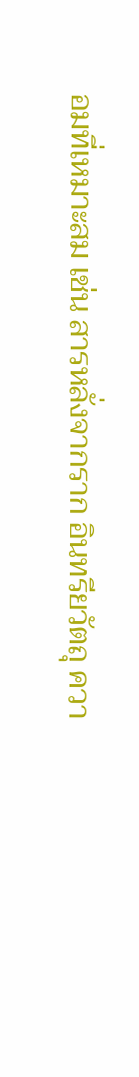อมที่เหมาะสม เช่น สารหลั่งจากราก อินทรียวัตถุ ควา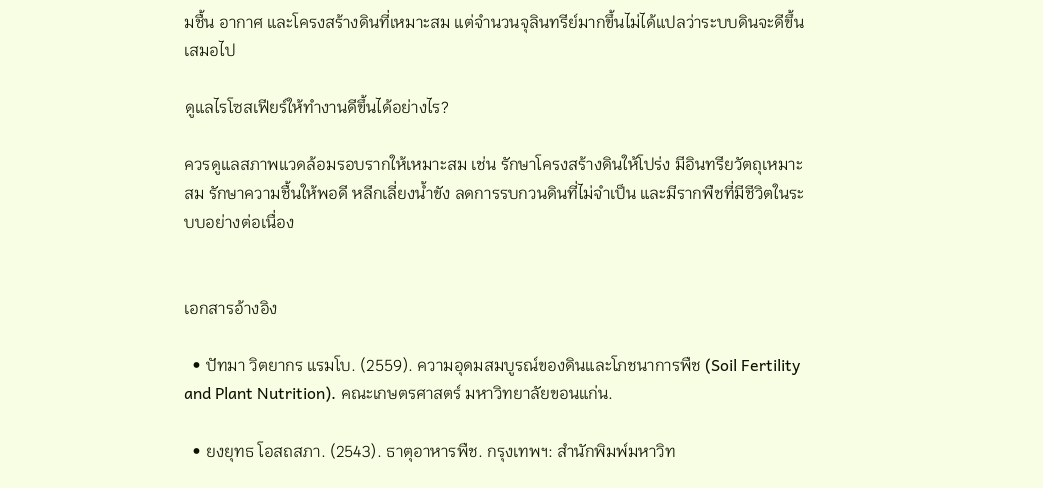มชื้น อากาศ และโครงสร้างดินที่เหมาะสม แต่จำนวนจุลินทรีย์มากขึ้นไม่ได้แปลว่าระบบดินจะดีขึ้นเสมอไป

ดูแลไรโซสเฟียร์ให้ทำงานดีขึ้นได้อย่างไร?

ควรดูแลสภาพแวดล้อมรอบรากให้เหมาะสม เช่น รักษาโครงสร้างดินให้โปร่ง มีอินทรียวัตถุเหมาะสม รักษาความชื้นให้พอดี หลีกเลี่ยงน้ำขัง ลดการรบกวนดินที่ไม่จำเป็น และมีรากพืชที่มีชีวิตในระบบอย่างต่อเนื่อง


เอกสารอ้างอิง

  • ปัทมา วิตยากร แรมโบ. (2559). ความอุดมสมบูรณ์ของดินและโภชนาการพืช (Soil Fertility and Plant Nutrition). คณะเกษตรศาสตร์ มหาวิทยาลัยขอนแก่น.

  • ยงยุทธ โอสถสภา. (2543). ธาตุอาหารพืช. กรุงเทพฯ: สำนักพิมพ์มหาวิท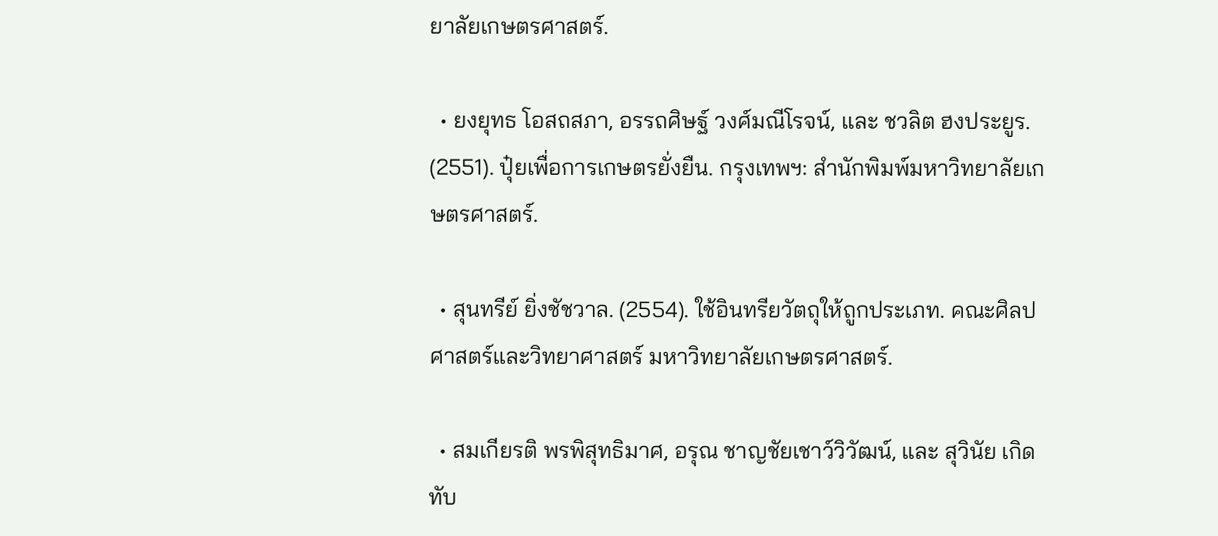ยาลัยเกษตรศาสตร์.

  • ยงยุทธ โอสถสภา, อรรถศิษฐ์ วงศ์มณีโรจน์, และ ชวลิต ฮงประยูร. (2551). ปุ๋ยเพื่อการเกษตรยั่งยืน. กรุงเทพฯ: สำนักพิมพ์มหาวิทยาลัยเกษตรศาสตร์.

  • สุนทรีย์ ยิ่งชัชวาล. (2554). ใช้อินทรียวัตถุให้ถูกประเภท. คณะศิลปศาสตร์และวิทยาศาสตร์ มหาวิทยาลัยเกษตรศาสตร์.

  • สมเกียรติ พรพิสุทธิมาศ, อรุณ ชาญชัยเชาว์วิวัฒน์, และ สุวินัย เกิดทับ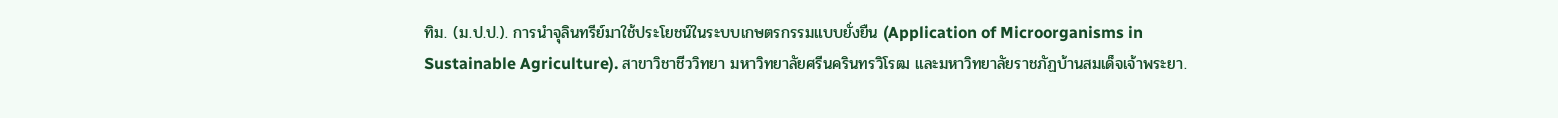ทิม. (ม.ป.ป.). การนำจุลินทรีย์มาใช้ประโยชน์ในระบบเกษตรกรรมแบบยั่งยืน (Application of Microorganisms in Sustainable Agriculture). สาขาวิชาชีววิทยา มหาวิทยาลัยศรีนครินทรวิโรฒ และมหาวิทยาลัยราชภัฏบ้านสมเด็จเจ้าพระยา.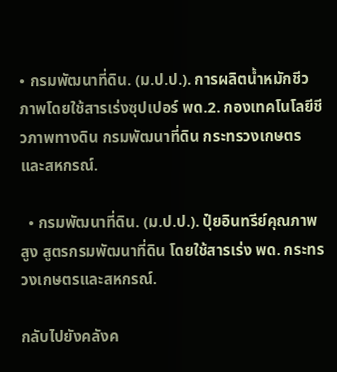• กรมพัฒนาที่ดิน. (ม.ป.ป.). การผลิตน้ำหมักชีวภาพโดยใช้สารเร่งซุปเปอร์ พด.2. กองเทคโนโลยีชีวภาพทางดิน กรมพัฒนาที่ดิน กระทรวงเกษตรและสหกรณ์.

  • กรมพัฒนาที่ดิน. (ม.ป.ป.). ปุ๋ยอินทรีย์คุณภาพสูง สูตรกรมพัฒนาที่ดิน โดยใช้สารเร่ง พด. กระทรวงเกษตรและสหกรณ์.

กลับไปยังคลังค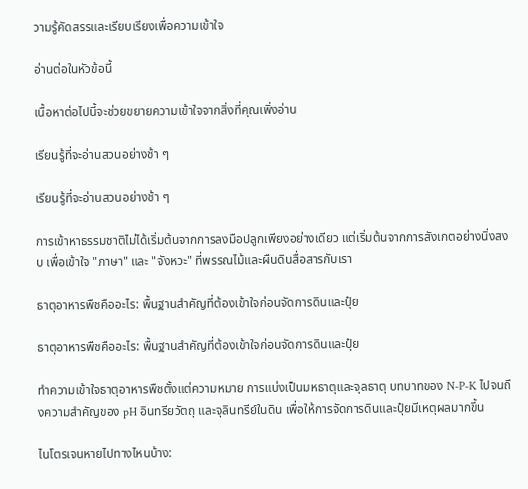วามรู้คัดสรรและเรียบเรียงเพื่อความเข้าใจ

อ่านต่อในหัวข้อนี้

เนื้อหาต่อไปนี้จะช่วยขยายความเข้าใจจากสิ่งที่คุณเพิ่งอ่าน

เรียนรู้ที่จะอ่านสวนอย่างช้า ๆ

เรียนรู้ที่จะอ่านสวนอย่างช้า ๆ

การเข้าหาธรรมชาติไม่ได้เริ่มต้นจากการลงมือปลูกเพียงอย่างเดียว แต่เริ่มต้นจากการสังเกตอย่างนิ่งสงบ เพื่อเข้าใจ "ภาษา" และ "จังหวะ" ที่พรรณไม้และผืนดินสื่อสารกับเรา

ธาตุอาหารพืชคืออะไร: พื้นฐานสำคัญที่ต้องเข้าใจก่อนจัดการดินและปุ๋ย

ธาตุอาหารพืชคืออะไร: พื้นฐานสำคัญที่ต้องเข้าใจก่อนจัดการดินและปุ๋ย

ทำความเข้าใจธาตุอาหารพืชตั้งแต่ความหมาย การแบ่งเป็นมหธาตุและจุลธาตุ บทบาทของ N-P-K ไปจนถึงความสำคัญของ pH อินทรียวัตถุ และจุลินทรีย์ในดิน เพื่อให้การจัดการดินและปุ๋ยมีเหตุผลมากขึ้น

ไนโตรเจนหายไปทางไหนบ้าง: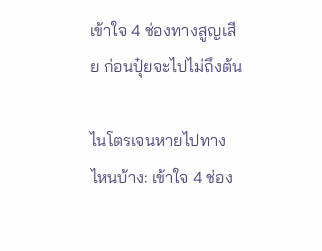เข้าใจ 4 ช่องทางสูญเสีย ก่อนปุ๋ยจะไปไม่ถึงต้น

ไนโตรเจนหายไปทางไหนบ้าง: เข้าใจ 4 ช่อง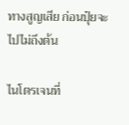ทางสูญเสีย ก่อนปุ๋ยจะไปไม่ถึงต้น

ไนโตรเจนที่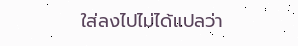ใส่ลงไปไม่ได้แปลว่า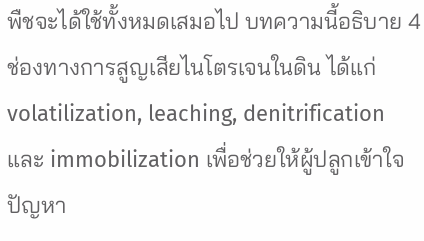พืชจะได้ใช้ทั้งหมดเสมอไป บทความนี้อธิบาย 4 ช่องทางการสูญเสียไนโตรเจนในดิน ได้แก่ volatilization, leaching, denitrification และ immobilization เพื่อช่วยให้ผู้ปลูกเข้าใจปัญหา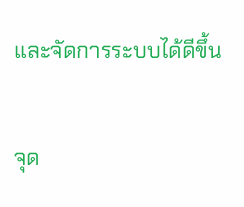และจัดการระบบได้ดีขึ้น

จุด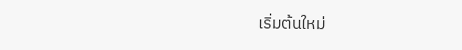เริ่มต้นใหม่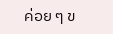ค่อย ๆ ข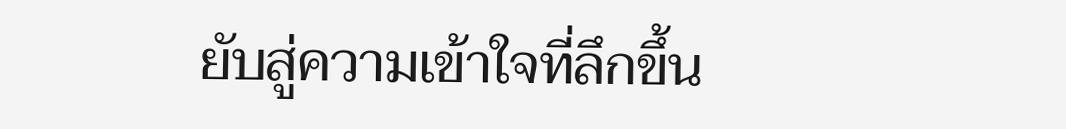ยับสู่ความเข้าใจที่ลึกขึ้น